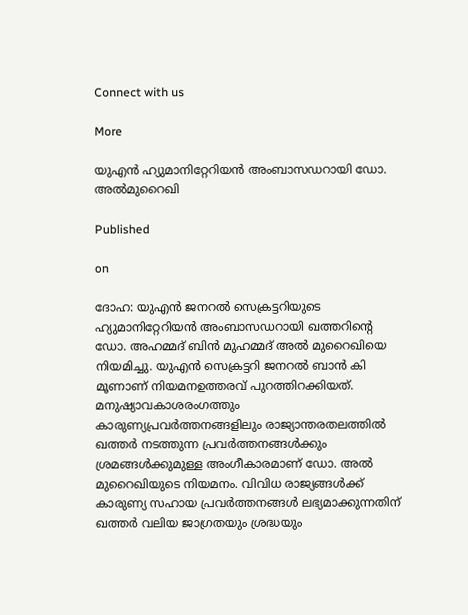Connect with us

More

യുഎന്‍ ഹ്യുമാനിറ്റേറിയന്‍ അംബാസഡറായി ഡോ. അല്‍മുറൈഖി

Published

on

ദോഹ: യുഎന്‍ ജനറല്‍ സെക്രട്ടറിയുടെ ഹ്യുമാനിറ്റേറിയന്‍ അംബാസഡറായി ഖത്തറിന്റെ ഡോ. അഹമ്മദ് ബിന്‍ മുഹമ്മദ് അല്‍ മുറൈഖിയെ നിയമിച്ചു. യുഎന്‍ സെക്രട്ടറി ജനറല്‍ ബാന്‍ കി മൂണാണ് നിയമനഉത്തരവ് പുറത്തിറക്കിയത്.
മനുഷ്യാവകാശരംഗത്തും കാരുണ്യപ്രവര്‍ത്തനങ്ങളിലും രാജ്യാന്തരതലത്തില്‍ ഖത്തര്‍ നടത്തുന്ന പ്രവര്‍ത്തനങ്ങള്‍ക്കും ശ്രമങ്ങള്‍ക്കുമുള്ള അംഗീകാരമാണ് ഡോ. അല്‍ മുറൈഖിയുടെ നിയമനം. വിവിധ രാജ്യങ്ങള്‍ക്ക് കാരുണ്യ സഹായ പ്രവര്‍ത്തനങ്ങള്‍ ലഭ്യമാക്കുന്നതിന് ഖത്തര്‍ വലിയ ജാഗ്രതയും ശ്രദ്ധയും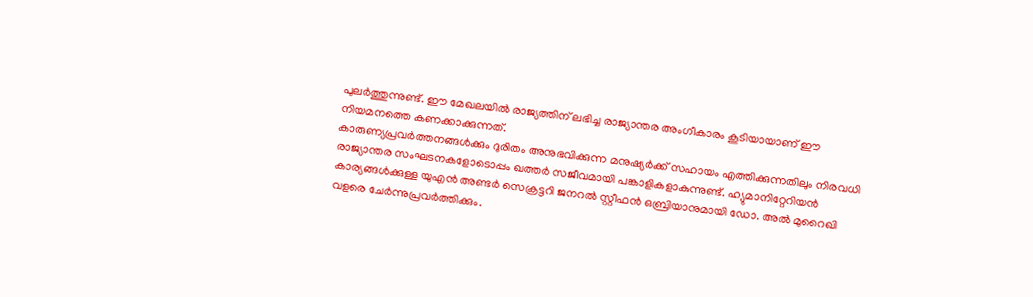പുലര്‍ത്തുന്നുണ്ട്. ഈ മേഖലയില്‍ രാജ്യത്തിന് ലഭിച്ച രാജ്യാന്തര അംഗീകാരം കൂടിയായാണ് ഈ നിയമനത്തെ കണക്കാക്കുന്നത്.
കാരുണ്യപ്രവര്‍ത്തനങ്ങള്‍ക്കും ദുരിതം അനുഭവിക്കുന്ന മനുഷ്യര്‍ക്ക് സഹായം എത്തിക്കുന്നതിലും നിരവധി രാജ്യാന്തര സംഘടനകളോടൊപ്പം ഖത്തര്‍ സജീവമായി പങ്കാളികളാകുന്നുണ്ട്. ഹ്യുമാനിറ്റേറിയന്‍ കാര്യങ്ങള്‍ക്കുള്ള യുഎന്‍ അണ്ടര്‍ സെക്രട്ടറി ജനറല്‍ സ്റ്റീഫന്‍ ഒബ്രിയാനുമായി ഡോ. അല്‍ മുറൈഖി വളരെ ചേര്‍ന്നുപ്രവര്‍ത്തിക്കും.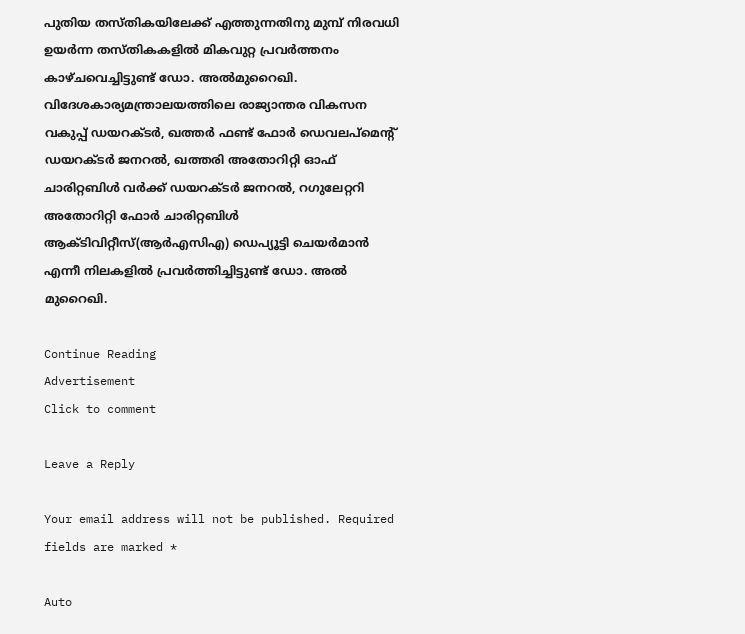പുതിയ തസ്തികയിലേക്ക് എത്തുന്നതിനു മുമ്പ് നിരവധി ഉയര്‍ന്ന തസ്തികകളില്‍ മികവുറ്റ പ്രവര്‍ത്തനം കാഴ്ചവെച്ചിട്ടുണ്ട് ഡോ. അല്‍മുറൈഖി. വിദേശകാര്യമന്ത്രാലയത്തിലെ രാജ്യാന്തര വികസന വകുപ്പ് ഡയറക്ടര്‍, ഖത്തര്‍ ഫണ്ട് ഫോര്‍ ഡെവലപ്‌മെന്റ് ഡയറക്ടര്‍ ജനറല്‍, ഖത്തരി അതോറിറ്റി ഓഫ് ചാരിറ്റബിള്‍ വര്‍ക്ക് ഡയറക്ടര്‍ ജനറല്‍, റഗുലേറ്ററി അതോറിറ്റി ഫോര്‍ ചാരിറ്റബിള്‍ ആക്ടിവിറ്റീസ്(ആര്‍എസിഎ) ഡെപ്യൂട്ടി ചെയര്‍മാന്‍ എന്നീ നിലകളില്‍ പ്രവര്‍ത്തിച്ചിട്ടുണ്ട് ഡോ. അല്‍ മുറൈഖി.

Continue Reading
Advertisement
Click to comment

Leave a Reply

Your email address will not be published. Required fields are marked *

Auto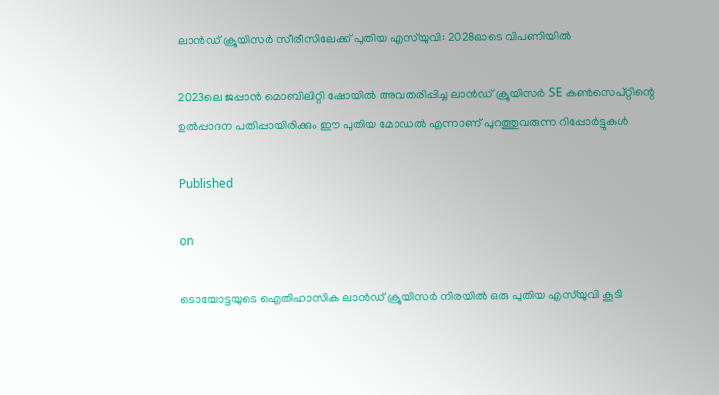ലാന്‍ഡ് ക്രൂയിസര്‍ സീരീസിലേക്ക് പുതിയ എസ്‌യുവി: 2028ഓടെ വിപണിയില്‍

2023ലെ ജപ്പാന്‍ മൊബിലിറ്റി ഷോയില്‍ അവതരിപ്പിച്ച ലാന്‍ഡ് ക്രൂയിസര്‍ SE കണ്‍സെപ്റ്റിന്റെ ഉല്‍പ്പാദന പതിപ്പായിരിക്കും ഈ പുതിയ മോഡല്‍ എന്നാണ് പുറത്തുവരുന്ന റിപ്പോര്‍ട്ടുകള്‍

Published

on

ടൊയോട്ടയുടെ ഐതിഹാസിക ലാന്‍ഡ് ക്രൂയിസര്‍ നിരയില്‍ ഒരു പുതിയ എസ്‌യുവി കൂടി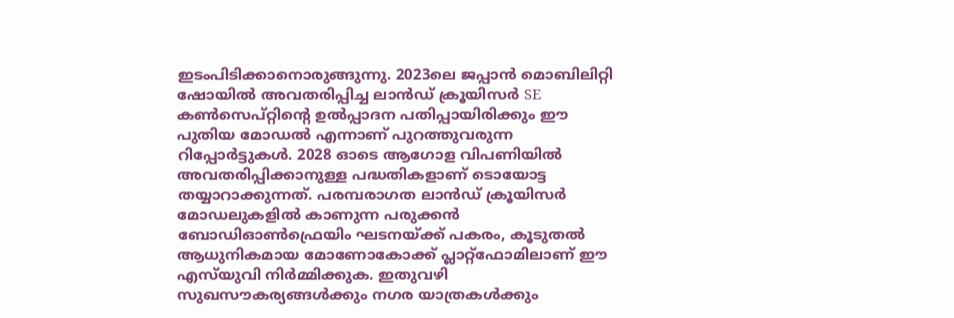ഇടംപിടിക്കാനൊരുങ്ങുന്നു. 2023ലെ ജപ്പാന്‍ മൊബിലിറ്റി ഷോയില്‍ അവതരിപ്പിച്ച ലാന്‍ഡ് ക്രൂയിസര്‍ SE കണ്‍സെപ്റ്റിന്റെ ഉല്‍പ്പാദന പതിപ്പായിരിക്കും ഈ പുതിയ മോഡല്‍ എന്നാണ് പുറത്തുവരുന്ന റിപ്പോര്‍ട്ടുകള്‍. 2028 ഓടെ ആഗോള വിപണിയില്‍ അവതരിപ്പിക്കാനുള്ള പദ്ധതികളാണ് ടൊയോട്ട തയ്യാറാക്കുന്നത്. പരമ്പരാഗത ലാന്‍ഡ് ക്രൂയിസര്‍ മോഡലുകളില്‍ കാണുന്ന പരുക്കന്‍ ബോഡിഓണ്‍ഫ്രെയിം ഘടനയ്ക്ക് പകരം, കൂടുതല്‍ ആധുനികമായ മോണോകോക്ക് പ്ലാറ്റ്‌ഫോമിലാണ് ഈ എസ്‌യുവി നിര്‍മ്മിക്കുക. ഇതുവഴി സുഖസൗകര്യങ്ങള്‍ക്കും നഗര യാത്രകള്‍ക്കും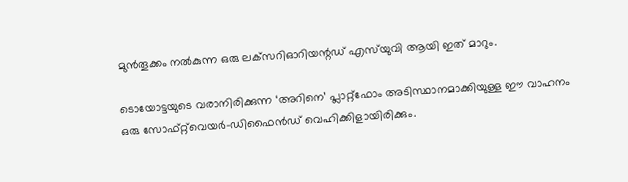മുന്‍തൂക്കം നല്‍കുന്ന ഒരു ലക്‌സറിഓറിയന്റഡ് എസ്‌യുവി ആയി ഇത് മാറും.

ടൊയോട്ടയുടെ വരാനിരിക്കുന്ന ‘അറിനെ’ പ്ലാറ്റ്‌ഫോം അടിസ്ഥാനമാക്കിയുള്ള ഈ വാഹനം ഒരു സോഫ്റ്റ്‌വെയര്‍-ഡിഫൈന്‍ഡ് വെഹിക്കിളായിരിക്കും.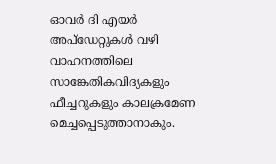ഓവര്‍ ദി എയര്‍ അപ്‌ഡേറ്റുകള്‍ വഴി വാഹനത്തിലെ സാങ്കേതികവിദ്യകളും ഫീച്ചറുകളും കാലക്രമേണ മെച്ചപ്പെടുത്താനാകും.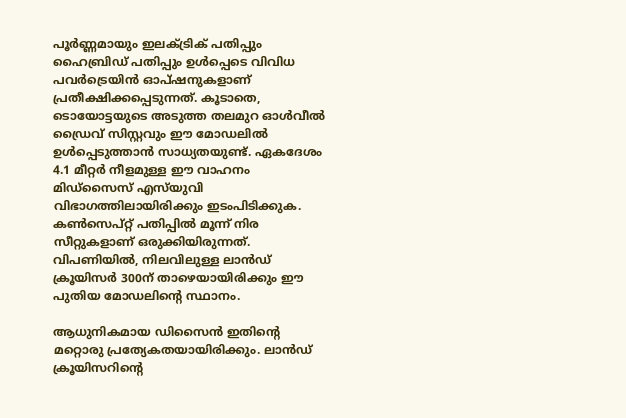പൂര്‍ണ്ണമായും ഇലക്ട്രിക് പതിപ്പും ഹൈബ്രിഡ് പതിപ്പും ഉള്‍പ്പെടെ വിവിധ പവര്‍ട്രെയിന്‍ ഓപ്ഷനുകളാണ് പ്രതീക്ഷിക്കപ്പെടുന്നത്. കൂടാതെ, ടൊയോട്ടയുടെ അടുത്ത തലമുറ ഓള്‍വീല്‍ ഡ്രൈവ് സിസ്റ്റവും ഈ മോഡലില്‍ ഉള്‍പ്പെടുത്താന്‍ സാധ്യതയുണ്ട്. ഏകദേശം 4.1 മീറ്റര്‍ നീളമുള്ള ഈ വാഹനം മിഡ്‌സൈസ് എസ്‌യുവി വിഭാഗത്തിലായിരിക്കും ഇടംപിടിക്കുക. കണ്‍സെപ്റ്റ് പതിപ്പില്‍ മൂന്ന് നിര സീറ്റുകളാണ് ഒരുക്കിയിരുന്നത്. വിപണിയില്‍, നിലവിലുള്ള ലാന്‍ഡ് ക്രൂയിസര്‍ 300ന് താഴെയായിരിക്കും ഈ പുതിയ മോഡലിന്റെ സ്ഥാനം.

ആധുനികമായ ഡിസൈന്‍ ഇതിന്റെ മറ്റൊരു പ്രത്യേകതയായിരിക്കും. ലാന്‍ഡ് ക്രൂയിസറിന്റെ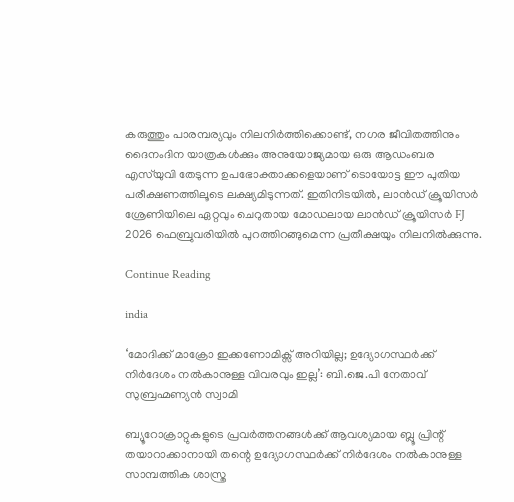കരുത്തും പാരമ്പര്യവും നിലനിര്‍ത്തിക്കൊണ്ട്, നഗര ജീവിതത്തിനും ദൈനംദിന യാത്രകള്‍ക്കും അനുയോജ്യമായ ഒരു ആഡംബര എസ്‌യുവി തേടുന്ന ഉപഭോക്താക്കളെയാണ് ടൊയോട്ട ഈ പുതിയ പരീക്ഷണത്തിലൂടെ ലക്ഷ്യമിടുന്നത്. ഇതിനിടയില്‍, ലാന്‍ഡ് ക്രൂയിസര്‍ ശ്രേണിയിലെ ഏറ്റവും ചെറുതായ മോഡലായ ലാന്‍ഡ് ക്രൂയിസര്‍ FJ 2026 ഫെബ്രുവരിയില്‍ പുറത്തിറങ്ങുമെന്ന പ്രതീക്ഷയും നിലനില്‍ക്കുന്നു.

Continue Reading

india

‘മോദിക്ക് മാക്രോ ഇക്കണോമിക്സ് അറിയില്ല; ഉദ്യോഗസ്ഥർക്ക് നിർദേശം നൽകാനുള്ള വിവരവും ഇല്ല’: ബി.ജെ.പി നേതാവ് സുബ്രഹ്മണ്യൻ സ്വാമി

ബ്യൂറോക്രാറ്റുകളുടെ പ്രവർത്തനങ്ങൾക്ക് ആവശ്യമായ ബ്ലൂ പ്രിന്റ് തയാറാക്കാനായി തന്റെ ഉദ്യോഗസ്ഥർക്ക് നിർദേശം നൽകാനുള്ള സാമ്പത്തിക ശാസ്ത്ര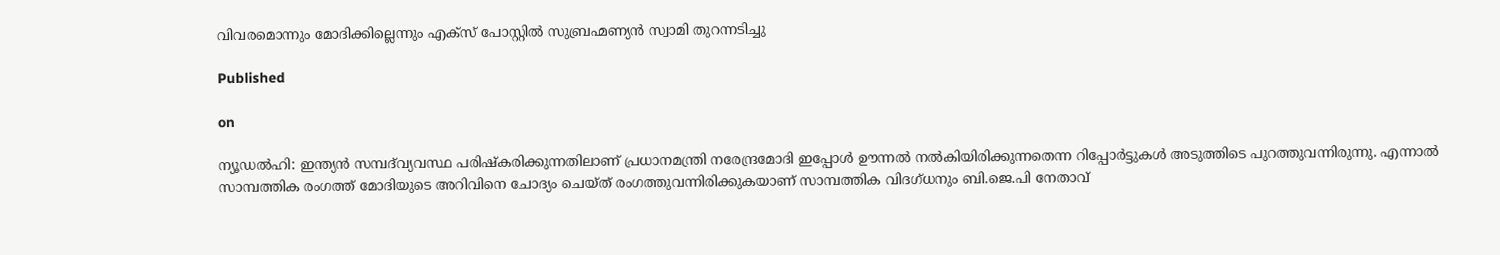വിവരമൊന്നും മോദിക്കില്ലെന്നും എക്സ് പോസ്റ്റിൽ സുബ്രഹ്മണ്യൻ സ്വാമി തുറന്നടിച്ചു

Published

on

ന്യൂഡൽഹി: ഇന്ത്യൻ സമ്പദ്‍വ്യവസ്ഥ പരിഷ്‍കരിക്കുന്നതിലാണ് പ്രധാനമന്ത്രി നരേന്ദ്രമോദി ഇപ്പോൾ ഊന്നൽ നൽകിയിരിക്കുന്നതെന്ന റിപ്പോർട്ടുകൾ അടുത്തിടെ പുറത്തുവന്നിരുന്നു. എന്നാൽ സാമ്പത്തിക രംഗത്ത് മോദിയുടെ അറിവിനെ ചോദ്യം ചെയ്ത് രംഗത്തുവന്നിരിക്കുകയാണ് സാമ്പത്തിക വിദഗ്ധനും ബി.ജെ.പി നേതാവ്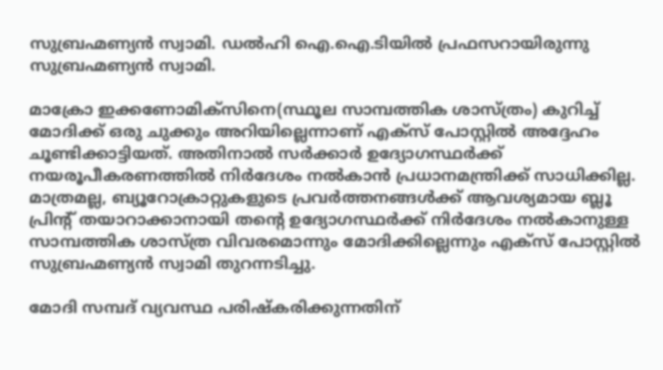സുബ്രഹ്മണ്യൻ സ്വാമി. ഡൽഹി ഐ.ഐ.ടിയിൽ പ്രഫസറായിരുന്നു സുബ്രഹ്മണ്യൻ സ്വാമി.

മാക്രോ ഇക്കണോമിക്സിനെ(സ്ഥൂല സാമ്പത്തിക ശാസ്ത്രം) കുറിച്ച് മോദിക്ക് ഒരു ചുക്കും അറിയില്ലെന്നാണ് എക്സ് പോസ്റ്റിൽ അദ്ദേഹം ചൂണ്ടിക്കാട്ടിയത്. അതിനാൽ സർക്കാർ ഉദ്യോഗസ്ഥർക്ക് നയരൂപീകരണത്തിൽ നിർദേശം നൽകാൻ പ്രധാനമന്ത്രിക്ക് സാധിക്കില്ല. മാത്രമല്ല, ബ്യൂറോക്രാറ്റുകളുടെ പ്രവർത്തനങ്ങൾക്ക് ആവശ്യമായ ബ്ലൂ പ്രിന്റ് തയാറാക്കാനായി തന്റെ ഉദ്യോഗസ്ഥർക്ക് നിർദേശം നൽകാനുള്ള സാമ്പത്തിക ശാസ്ത്ര വിവരമൊന്നും മോദിക്കില്ലെന്നും എക്സ് പോസ്റ്റിൽ സുബ്രഹ്മണ്യൻ സ്വാമി തുറന്നടിച്ചു.

മോദി സമ്പദ് വ്യവസ്ഥ പരിഷ്‍കരിക്കുന്നതിന്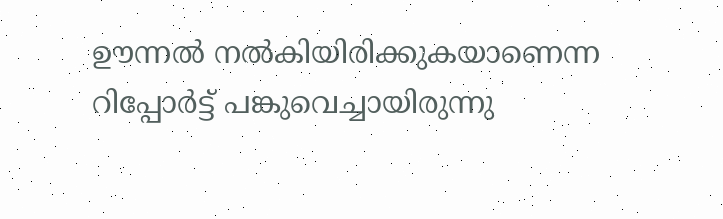ഊന്നൽ നൽകിയിരിക്കുകയാണെന്ന റിപ്പോർട്ട് പങ്കുവെച്ചായിരുന്നു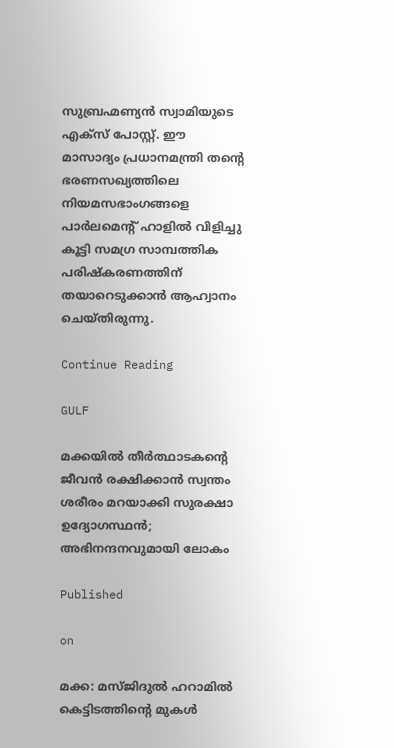സുബ്രഹ്മണ്യൻ സ്വാമിയുടെ എക്സ് പോസ്റ്റ്. ഈ മാസാദ്യം പ്രധാനമന്ത്രി തന്റെ ഭരണസഖ്യത്തിലെ നിയമസഭാംഗങ്ങളെ പാർലമെന്റ് ഹാളിൽ വിളിച്ചു കൂട്ടി സമഗ്ര സാമ്പത്തിക പരിഷ്‍കരണത്തിന് തയാറെടുക്കാൻ ആഹ്വാനം ചെയ്തിരുന്നു.

Continue Reading

GULF

മക്കയിൽ തീർത്ഥാടകന്റെ ജീവൻ രക്ഷിക്കാൻ സ്വന്തം ശരീരം മറയാക്കി സുരക്ഷാ ഉദ്യോഗസ്ഥൻ; അഭിനന്ദനവുമായി ലോകം

Published

on

മക്ക: മസ്ജിദുൽ ഹറാമിൽ കെട്ടിടത്തിന്റെ മുകൾ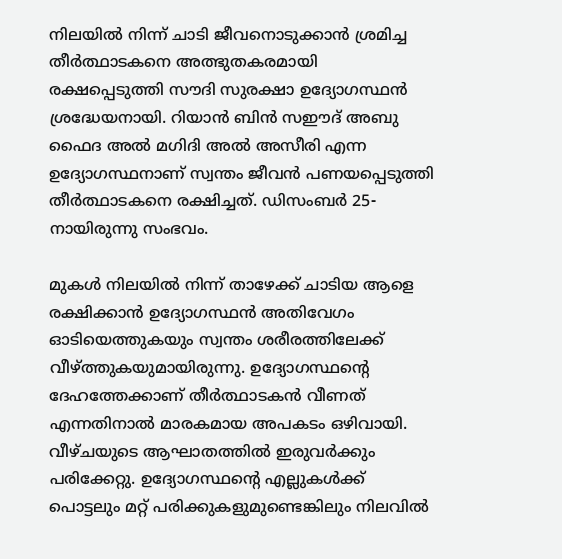നിലയിൽ നിന്ന് ചാടി ജീവനൊടുക്കാൻ ശ്രമിച്ച തീർത്ഥാടകനെ അത്ഭുതകരമായി രക്ഷപ്പെടുത്തി സൗദി സുരക്ഷാ ഉദ്യോഗസ്ഥൻ ശ്രദ്ധേയനായി. റിയാൻ ബിൻ സഈദ് അബു ഫൈദ അൽ മഗിദി അൽ അസീരി എന്ന ഉദ്യോഗസ്ഥനാണ് സ്വന്തം ജീവൻ പണയപ്പെടുത്തി തീർത്ഥാടകനെ രക്ഷിച്ചത്. ഡിസംബർ 25-നായിരുന്നു സംഭവം.

മുകൾ നിലയിൽ നിന്ന് താഴേക്ക് ചാടിയ ആളെ രക്ഷിക്കാൻ ഉദ്യോഗസ്ഥൻ അതിവേഗം ഓടിയെത്തുകയും സ്വന്തം ശരീരത്തിലേക്ക് വീഴ്ത്തുകയുമായിരുന്നു. ഉദ്യോഗസ്ഥന്റെ ദേഹത്തേക്കാണ് തീർത്ഥാടകൻ വീണത് എന്നതിനാൽ മാരകമായ അപകടം ഒഴിവായി. വീഴ്ചയുടെ ആഘാതത്തിൽ ഇരുവർക്കും പരിക്കേറ്റു. ഉദ്യോഗസ്ഥന്റെ എല്ലുകൾക്ക് പൊട്ടലും മറ്റ് പരിക്കുകളുമുണ്ടെങ്കിലും നിലവിൽ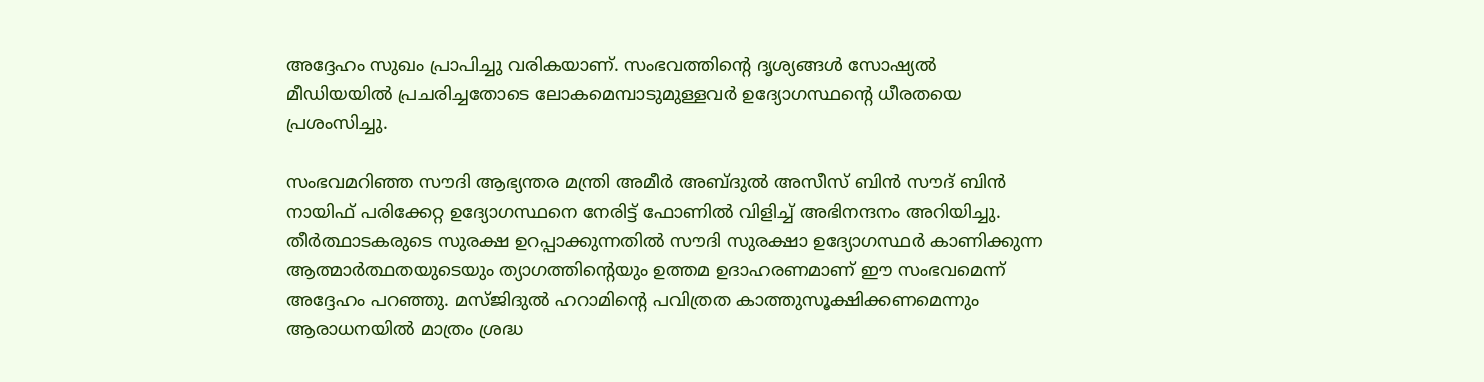അദ്ദേഹം സുഖം പ്രാപിച്ചു വരികയാണ്. സംഭവത്തിന്റെ ദൃശ്യങ്ങൾ സോഷ്യൽ മീഡിയയിൽ പ്രചരിച്ചതോടെ ലോകമെമ്പാടുമുള്ളവർ ഉദ്യോഗസ്ഥന്റെ ധീരതയെ പ്രശംസിച്ചു.

സംഭവമറിഞ്ഞ സൗദി ആഭ്യന്തര മന്ത്രി അമീർ അബ്ദുൽ അസീസ് ബിൻ സൗദ് ബിൻ നായിഫ് പരിക്കേറ്റ ഉദ്യോഗസ്ഥനെ നേരിട്ട് ഫോണിൽ വിളിച്ച് അഭിനന്ദനം അറിയിച്ചു. തീർത്ഥാടകരുടെ സുരക്ഷ ഉറപ്പാക്കുന്നതിൽ സൗദി സുരക്ഷാ ഉദ്യോഗസ്ഥർ കാണിക്കുന്ന ആത്മാർത്ഥതയുടെയും ത്യാഗത്തിന്റെയും ഉത്തമ ഉദാഹരണമാണ് ഈ സംഭവമെന്ന് അദ്ദേഹം പറഞ്ഞു. മസ്ജിദുൽ ഹറാമിന്റെ പവിത്രത കാത്തുസൂക്ഷിക്കണമെന്നും ആരാധനയിൽ മാത്രം ശ്രദ്ധ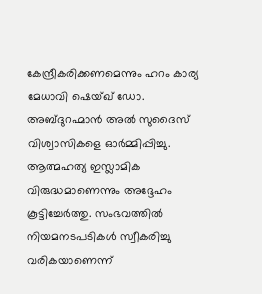കേന്ദ്രീകരിക്കണമെന്നും ഹറം കാര്യ മേധാവി ഷെയ്ഖ് ഡോ. അബ്ദുറഹ്മാൻ അൽ സുദൈസ് വിശ്വാസികളെ ഓർമ്മിപ്പിച്ചു. ആത്മഹത്യ ഇസ്ലാമിക വിരുദ്ധമാണെന്നും അദ്ദേഹം കൂട്ടിച്ചേർത്തു. സംഭവത്തിൽ നിയമനടപടികൾ സ്വീകരിച്ചു വരികയാണെന്ന്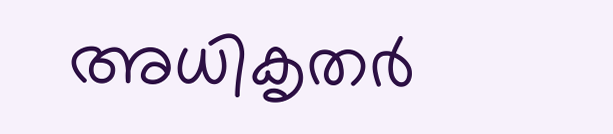അധികൃതർ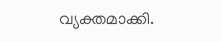വ്യക്തമാക്കി.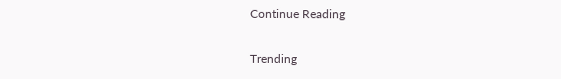Continue Reading

Trending